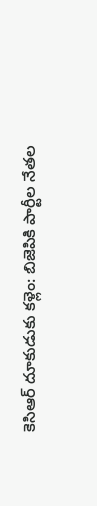కెసిఆర్ దూకుడుకు కళ్లెం: బిజెపికి పార్టీల నేతల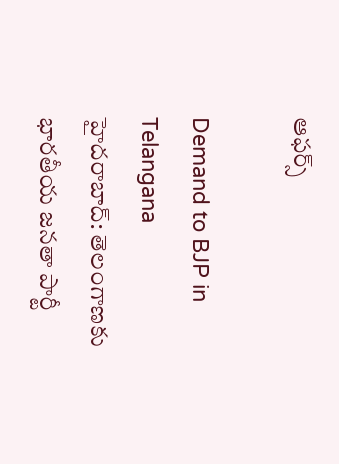ఆఫర్స్

Demand to BJP in Telangana
హైదరాబాద్: తెలంగాణకు భారతీయ జనతా పార్టీ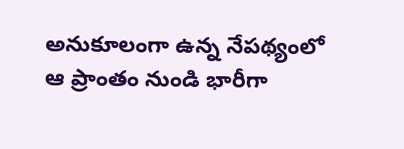అనుకూలంగా ఉన్న నేపథ్యంలో ఆ ప్రాంతం నుండి భారీగా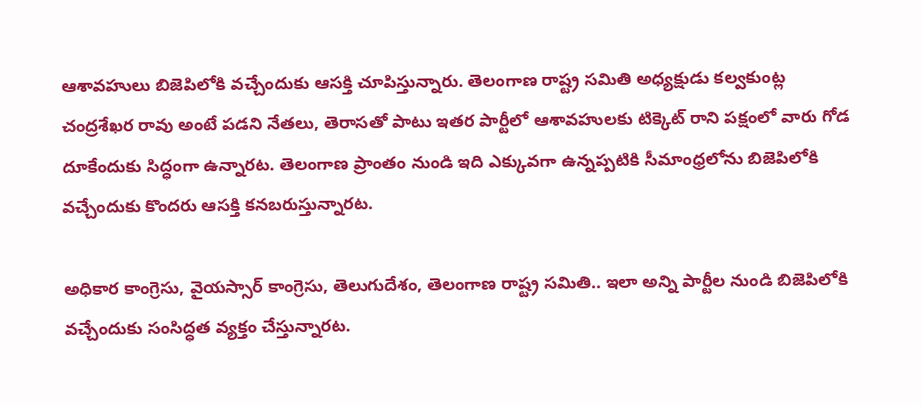ఆశావహులు బిజెపిలోకి వచ్చేందుకు ఆసక్తి చూపిస్తున్నారు. తెలంగాణ రాష్ట్ర సమితి అధ్యక్షుడు కల్వకుంట్ల చంద్రశేఖర రావు అంటే పడని నేతలు, తెరాసతో పాటు ఇతర పార్టీలో ఆశావహులకు టిక్కెట్ రాని పక్షంలో వారు గోడ దూకేందుకు సిద్ధంగా ఉన్నారట. తెలంగాణ ప్రాంతం నుండి ఇది ఎక్కువగా ఉన్నప్పటికి సీమాంధ్రలోను బిజెపిలోకి వచ్చేందుకు కొందరు ఆసక్తి కనబరుస్తున్నారట.

అధికార కాంగ్రెసు, వైయస్సార్ కాంగ్రెసు, తెలుగుదేశం, తెలంగాణ రాష్ట్ర సమితి.. ఇలా అన్ని పార్టీల నుండి బిజెపిలోకి వచ్చేందుకు సంసిద్ధత వ్యక్తం చేస్తున్నారట.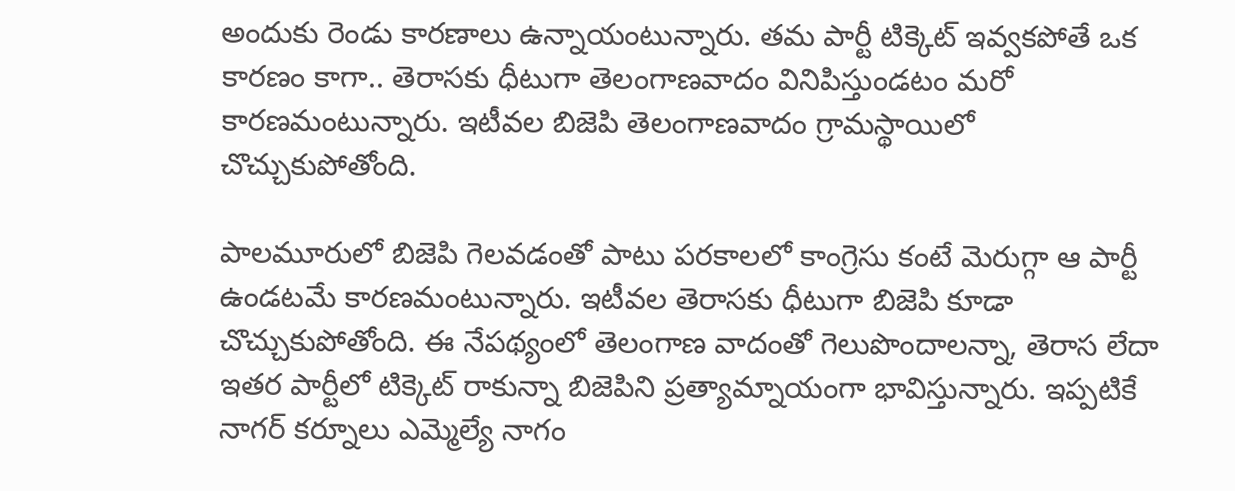అందుకు రెండు కారణాలు ఉన్నాయంటున్నారు. తమ పార్టీ టిక్కెట్ ఇవ్వకపోతే ఒక కారణం కాగా.. తెరాసకు ధీటుగా తెలంగాణవాదం వినిపిస్తుండటం మరో కారణమంటున్నారు. ఇటీవల బిజెపి తెలంగాణవాదం గ్రామస్థాయిలో చొచ్చుకుపోతోంది.

పాలమూరులో బిజెపి గెలవడంతో పాటు పరకాలలో కాంగ్రెసు కంటే మెరుగ్గా ఆ పార్టీ ఉండటమే కారణమంటున్నారు. ఇటీవల తెరాసకు ధీటుగా బిజెపి కూడా చొచ్చుకుపోతోంది. ఈ నేపథ్యంలో తెలంగాణ వాదంతో గెలుపొందాలన్నా, తెరాస లేదా ఇతర పార్టీలో టిక్కెట్ రాకున్నా బిజెపిని ప్రత్యామ్నాయంగా భావిస్తున్నారు. ఇప్పటికే నాగర్ కర్నూలు ఎమ్మెల్యే నాగం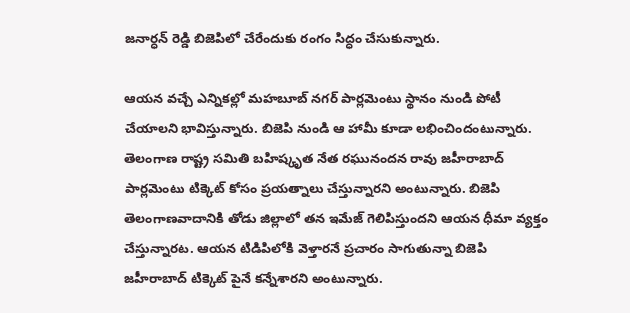జనార్ధన్ రెడ్డి బిజెపిలో చేరేందుకు రంగం సిద్ధం చేసుకున్నారు.

ఆయన వచ్చే ఎన్నికల్లో మహబూబ్ నగర్ పార్లమెంటు స్థానం నుండి పోటీ చేయాలని భావిస్తున్నారు. బిజెపి నుండి ఆ హామీ కూడా లభించిందంటున్నారు. తెలంగాణ రాష్ట్ర సమితి బహిష్కృత నేత రఘునందన రావు జహీరాబాద్ పార్లమెంటు టిక్కెట్ కోసం ప్రయత్నాలు చేస్తున్నారని అంటున్నారు. బిజెపి తెలంగాణవాదానికి తోడు జిల్లాలో తన ఇమేజ్ గెలిపిస్తుందని ఆయన ధీమా వ్యక్తం చేస్తున్నారట. ఆయన టిడిపిలోకి వెళ్తారనే ప్రచారం సాగుతున్నా బిజెపి జహీరాబాద్ టిక్కెట్ పైనే కన్నేశారని అంటున్నారు.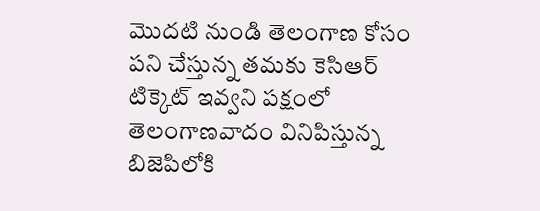మొదటి నుండి తెలంగాణ కోసం పని చేస్తున్న తమకు కెసిఆర్ టిక్కెట్ ఇవ్వని పక్షంలో తెలంగాణవాదం వినిపిస్తున్న బిజెపిలోకి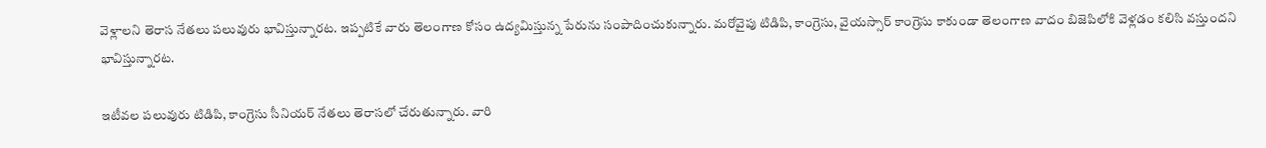వెళ్లాలని తెరాస నేతలు పలువురు భావిస్తున్నారట. ఇప్పటికే వారు తెలంగాణ కోసం ఉద్యమిస్తున్న పేరును సంపాదించుకున్నారు. మరోవైపు టిడిపి, కాంగ్రెసు, వైయస్సార్ కాంగ్రెసు కాకుండా తెలంగాణ వాదం బిజెపిలోకి వెళ్లడం కలిసి వస్తుందని భావిస్తున్నారట.

ఇటీవల పలువురు టిడిపి, కాంగ్రెసు సీనియర్ నేతలు తెరాసలో చేరుతున్నారు. వారి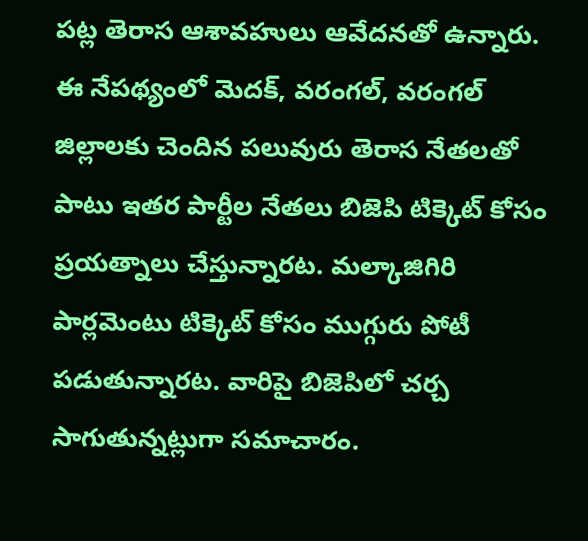పట్ల తెరాస ఆశావహులు ఆవేదనతో ఉన్నారు. ఈ నేపథ్యంలో మెదక్, వరంగల్, వరంగల్ జిల్లాలకు చెందిన పలువురు తెరాస నేతలతో పాటు ఇతర పార్టీల నేతలు బిజెపి టిక్కెట్ కోసం ప్రయత్నాలు చేస్తున్నారట. మల్కాజిగిరి పార్లమెంటు టిక్కెట్ కోసం ముగ్గురు పోటీ పడుతున్నారట. వారిపై బిజెపిలో చర్చ సాగుతున్నట్లుగా సమాచారం.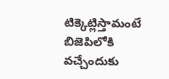టిక్కెట్లిస్తామంటే బిజెపిలోకి వచ్చేందుకు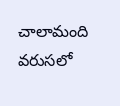చాలామంది వరుసలో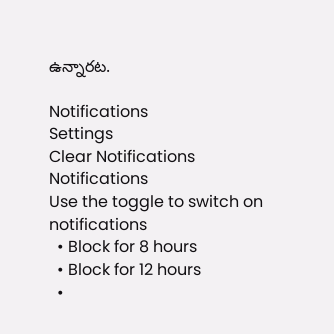ఉన్నారట.

Notifications
Settings
Clear Notifications
Notifications
Use the toggle to switch on notifications
  • Block for 8 hours
  • Block for 12 hours
  •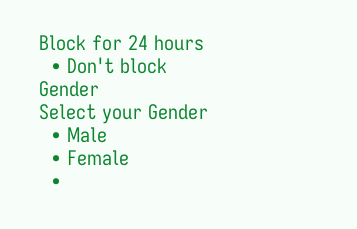Block for 24 hours
  • Don't block
Gender
Select your Gender
  • Male
  • Female
  •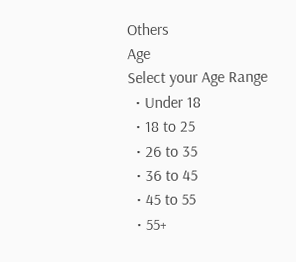Others
Age
Select your Age Range
  • Under 18
  • 18 to 25
  • 26 to 35
  • 36 to 45
  • 45 to 55
  • 55+